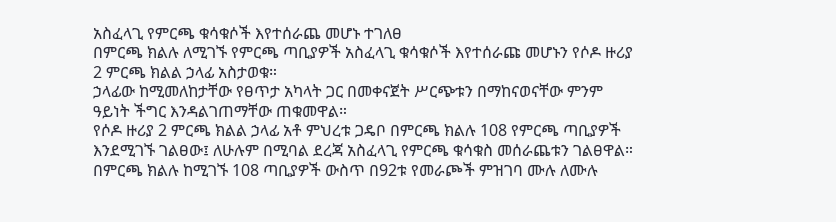አስፈላጊ የምርጫ ቁሳቁሶች እየተሰራጨ መሆኑ ተገለፀ
በምርጫ ክልሉ ለሚገኙ የምርጫ ጣቢያዎች አስፈላጊ ቁሳቁሶች እየተሰራጩ መሆኑን የሶዶ ዙሪያ 2 ምርጫ ክልል ኃላፊ አስታወቁ።
ኃላፊው ከሚመለከታቸው የፀጥታ አካላት ጋር በመቀናጀት ሥርጭቱን በማከናወናቸው ምንም ዓይነት ችግር እንዳልገጠማቸው ጠቁመዋል።
የሶዶ ዙሪያ 2 ምርጫ ክልል ኃላፊ አቶ ምህረቱ ጋዴቦ በምርጫ ክልሉ 108 የምርጫ ጣቢያዎች እንደሚገኙ ገልፀው፤ ለሁሉም በሚባል ደረጃ አስፈላጊ የምርጫ ቁሳቁስ መሰራጨቱን ገልፀዋል።
በምርጫ ክልሉ ከሚገኙ 108 ጣቢያዎች ውስጥ በ92ቱ የመራጮች ምዝገባ ሙሉ ለሙሉ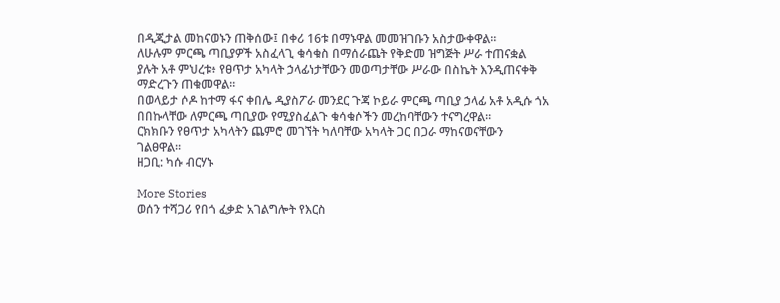በዲጂታል መከናወኑን ጠቅሰው፤ በቀሪ 16ቱ በማኑዋል መመዝገቡን አስታውቀዋል።
ለሁሉም ምርጫ ጣቢያዎች አስፈላጊ ቁሳቁስ በማሰራጨት የቅድመ ዝግጅት ሥራ ተጠናቋል ያሉት አቶ ምህረቱ፥ የፀጥታ አካላት ኃላፊነታቸውን መወጣታቸው ሥራው በስኬት እንዲጠናቀቅ ማድረጉን ጠቁመዋል።
በወላይታ ሶዶ ከተማ ፋና ቀበሌ ዲያስፖራ መንደር ጉጃ ኮይራ ምርጫ ጣቢያ ኃላፊ አቶ አዲሱ ጎአ በበኩላቸው ለምርጫ ጣቢያው የሚያስፈልጉ ቁሳቁሶችን መረከባቸውን ተናግረዋል።
ርክክቡን የፀጥታ አካላትን ጨምሮ መገኘት ካለባቸው አካላት ጋር በጋራ ማከናወናቸውን ገልፀዋል።
ዘጋቢ: ካሱ ብርሃኑ

More Stories
ወሰን ተሻጋሪ የበጎ ፈቃድ አገልግሎት የእርስ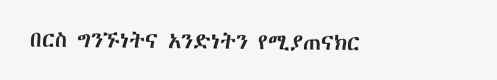በርስ ግንኙነትና አንድነትን የሚያጠናክር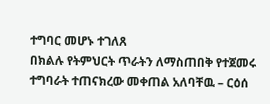ተግባር መሆኑ ተገለጸ
በክልሉ የትምህርት ጥራትን ለማስጠበቅ የተጀመሩ ተግባራት ተጠናክረው መቀጠል አለባቸዉ – ርዕሰ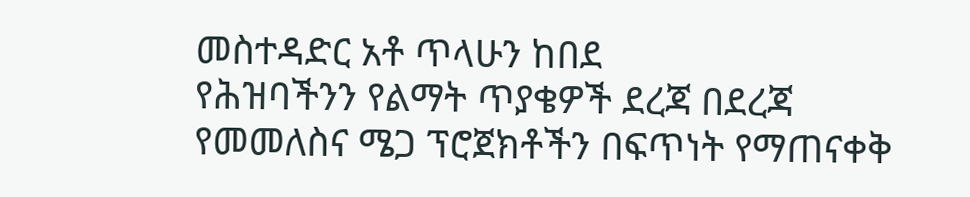መስተዳድር አቶ ጥላሁን ከበደ
የሕዝባችንን የልማት ጥያቄዎች ደረጃ በደረጃ የመመለስና ሜጋ ፕሮጀክቶችን በፍጥነት የማጠናቀቅ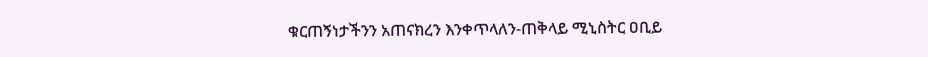ቁርጠኝነታችንን አጠናክረን እንቀጥላለን-ጠቅላይ ሚኒስትር ዐቢይ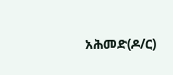አሕመድ(ዶ/ር)